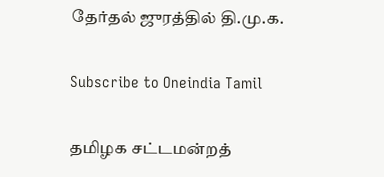தேர்தல் ஜுரத்தில் தி.மு.க.

Subscribe to Oneindia Tamil

தமிழக சட்டமன்றத்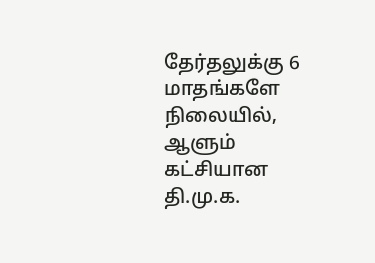தேர்தலுக்கு 6 மாதங்களே நிலையில், ஆளும் கட்சியான தி.மு.க.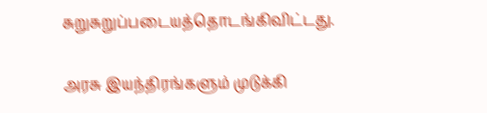சுறுசுறுப்படையத்தொடங்கிவிட்டது.

அரசு இயந்திரங்களும் முடுக்கி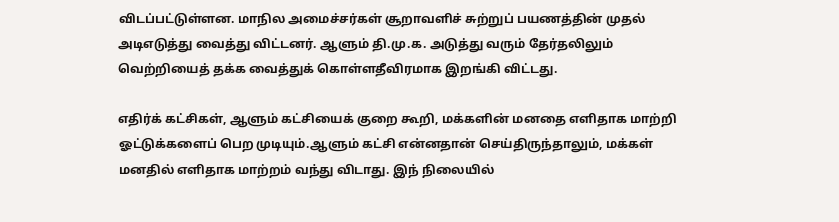விடப்பட்டுள்ளன. மாநில அமைச்சர்கள் சூறாவளிச் சுற்றுப் பயணத்தின் முதல் அடிஎடுத்து வைத்து விட்டனர். ஆளும் தி.மு.க. அடுத்து வரும் தேர்தலிலும் வெற்றியைத் தக்க வைத்துக் கொள்ளதீவிரமாக இறங்கி விட்டது.

எதிர்க் கட்சிகள், ஆளும் கட்சியைக் குறை கூறி, மக்களின் மனதை எளிதாக மாற்றி ஓட்டுக்களைப் பெற முடியும்.ஆளும் கட்சி என்னதான் செய்திருந்தாலும், மக்கள் மனதில் எளிதாக மாற்றம் வந்து விடாது. இந் நிலையில்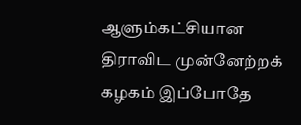ஆளும்கட்சியான திராவிட முன்னேற்றக் கழகம் இப்போதே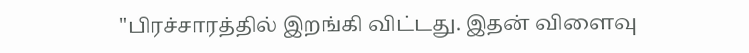"பிரச்சாரத்தில் இறங்கி விட்டது. இதன் விளைவு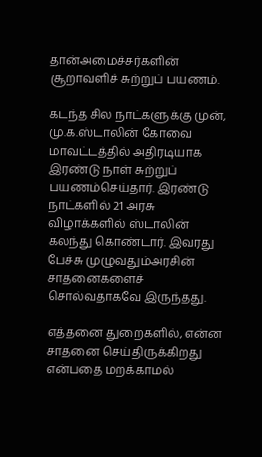தான்அமைச்சர்களின் சூறாவளிச் சுற்றுப் பயணம்.

கடந்த சில நாட்களுக்கு முன், மு.க.ஸ்டாலின் கோவை மாவட்டத்தில் அதிரடியாக இரண்டு நாள் சுற்றுப் பயணம்செய்தார். இரண்டு நாட்களில் 21 அரசு விழாக்களில் ஸ்டாலின் கலந்து கொண்டார். இவரது பேச்சு முழுவதும்அரசின் சாதனைகளைச் சொல்வதாகவே இருந்தது.

எத்தனை துறைகளில், என்ன சாதனை செய்திருக்கிறது என்பதை மறக்காமல்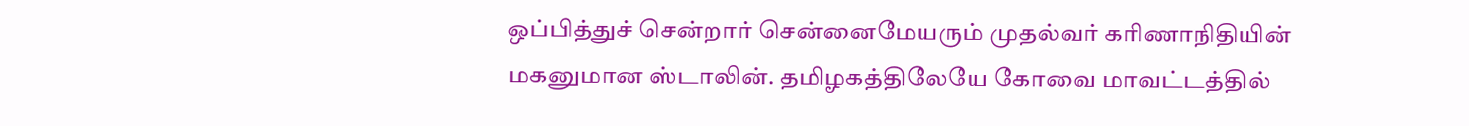ஒப்பித்துச் சென்றார் சென்னைமேயரும் முதல்வர் கரிணாநிதியின் மகனுமான ஸ்டாலின். தமிழகத்திலேயே கோவை மாவட்டத்தில்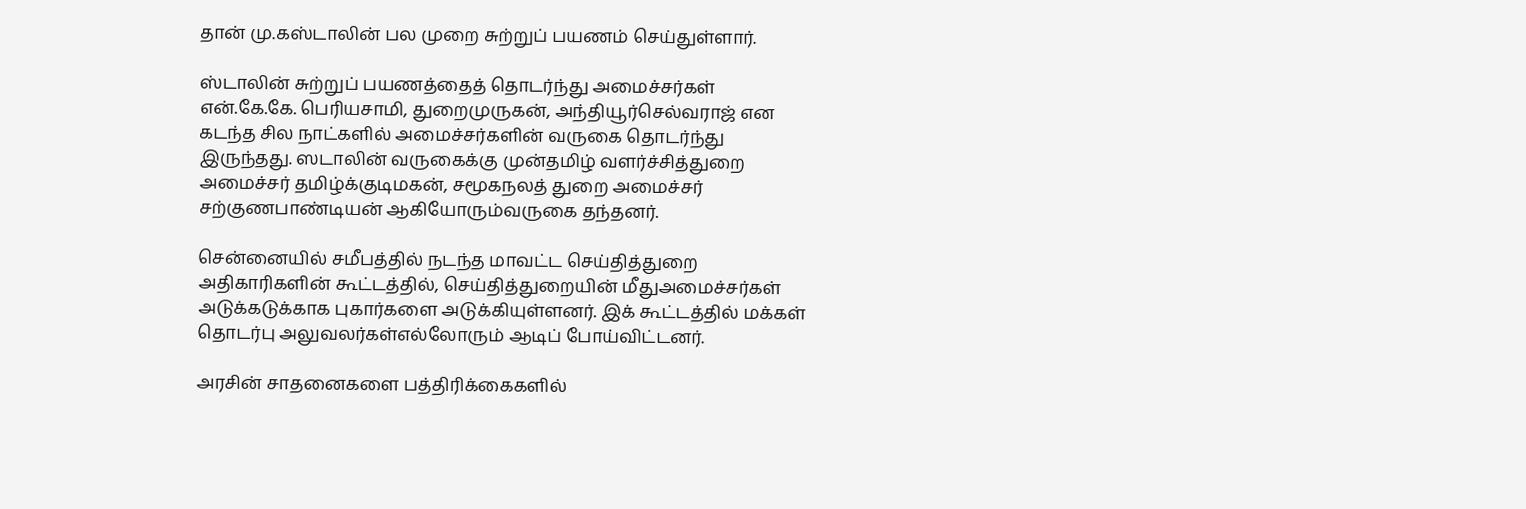தான் மு.கஸ்டாலின் பல முறை சுற்றுப் பயணம் செய்துள்ளார்.

ஸ்டாலின் சுற்றுப் பயணத்தைத் தொடர்ந்து அமைச்சர்கள் என்.கே.கே. பெரியசாமி, துறைமுருகன், அந்தியூர்செல்வராஜ் என கடந்த சில நாட்களில் அமைச்சர்களின் வருகை தொடர்ந்து இருந்தது. ஸடாலின் வருகைக்கு முன்தமிழ் வளர்ச்சித்துறை அமைச்சர் தமிழ்க்குடிமகன், சமூகநலத் துறை அமைச்சர் சற்குணபாண்டியன் ஆகியோரும்வருகை தந்தனர்.

சென்னையில் சமீபத்தில் நடந்த மாவட்ட செய்தித்துறை அதிகாரிகளின் கூட்டத்தில், செய்தித்துறையின் மீதுஅமைச்சர்கள் அடுக்கடுக்காக புகார்களை அடுக்கியுள்ளனர். இக் கூட்டத்தில் மக்கள் தொடர்பு அலுவலர்கள்எல்லோரும் ஆடிப் போய்விட்டனர்.

அரசின் சாதனைகளை பத்திரிக்கைகளில்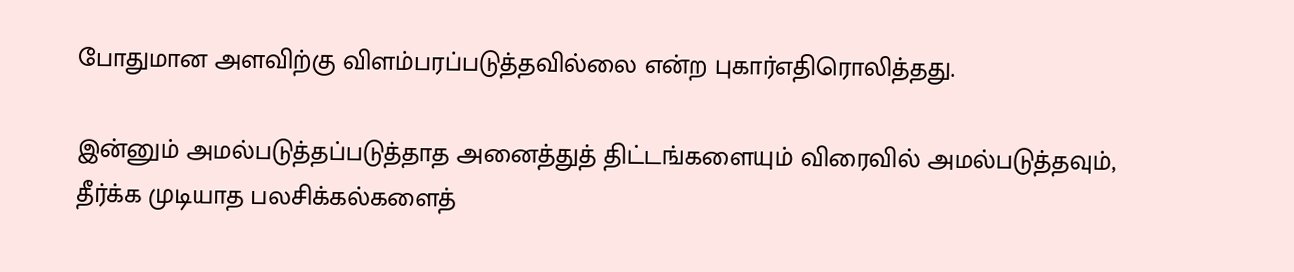போதுமான அளவிற்கு விளம்பரப்படுத்தவில்லை என்ற புகார்எதிரொலித்தது.

இன்னும் அமல்படுத்தப்படுத்தாத அனைத்துத் திட்டங்களையும் விரைவில் அமல்படுத்தவும், தீர்க்க முடியாத பலசிக்கல்களைத்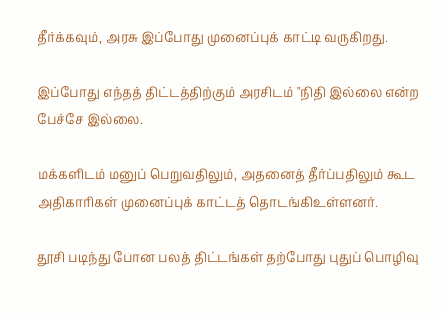தீர்க்கவும், அரசு இப்போது முனைப்புக் காட்டி வருகிறது.

இப்போது எந்தத் திட்டத்திற்கும் அரசிடம் "நிதி இல்லை என்ற பேச்சே இல்லை.

மக்களிடம் மனுப் பெறுவதிலும், அதனைத் தீர்ப்பதிலும் கூட அதிகாரிகள் முனைப்புக் காட்டத் தொடங்கிஉள்ளனர்.

தூசி படிந்து போன பலத் திட்டங்கள் தற்போது புதுப் பொழிவு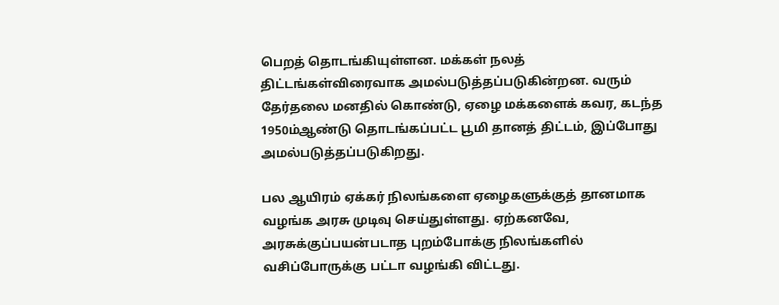பெறத் தொடங்கியுள்ளன. மக்கள் நலத் திட்டங்கள்விரைவாக அமல்படுத்தப்படுகின்றன. வரும் தேர்தலை மனதில் கொண்டு, ஏழை மக்களைக் கவர, கடந்த 1950ம்ஆண்டு தொடங்கப்பட்ட பூமி தானத் திட்டம், இப்போது அமல்படுத்தப்படுகிறது.

பல ஆயிரம் ஏக்கர் நிலங்களை ஏழைகளுக்குத் தானமாக வழங்க அரசு முடிவு செய்துள்ளது. ஏற்கனவே, அரசுக்குப்பயன்படாத புறம்போக்கு நிலங்களில் வசிப்போருக்கு பட்டா வழங்கி விட்டது.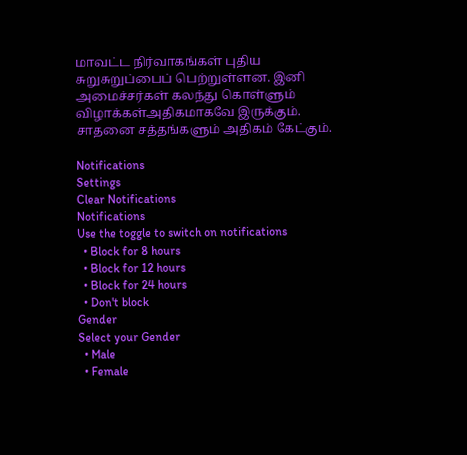மாவட்ட நிர்வாகங்கள் புதிய சுறுசுறுப்பைப் பெற்றுள்ளன. இனி அமைச்சர்கள் கலந்து கொள்ளும் விழாக்கள்அதிகமாகவே இருக்கும். சாதனை சத்தங்களும் அதிகம் கேட்கும்.

Notifications
Settings
Clear Notifications
Notifications
Use the toggle to switch on notifications
  • Block for 8 hours
  • Block for 12 hours
  • Block for 24 hours
  • Don't block
Gender
Select your Gender
  • Male
  • Female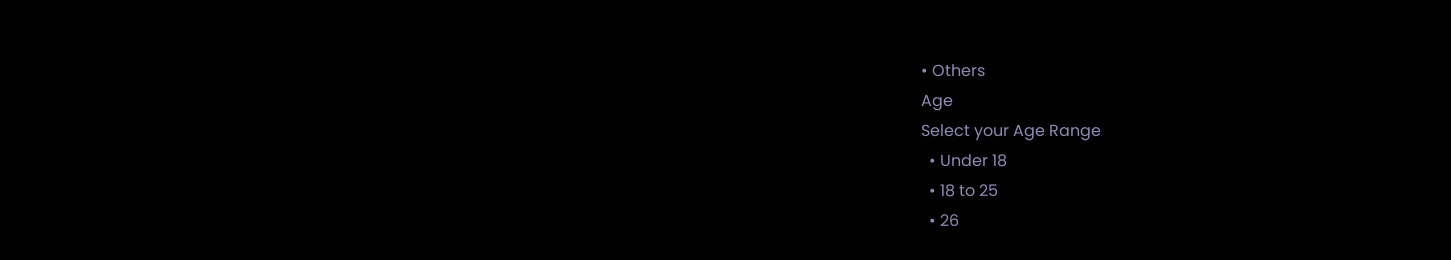• Others
Age
Select your Age Range
  • Under 18
  • 18 to 25
  • 26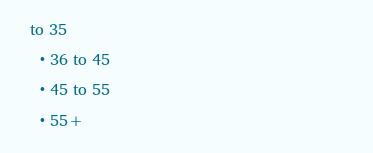to 35
  • 36 to 45
  • 45 to 55
  • 55+